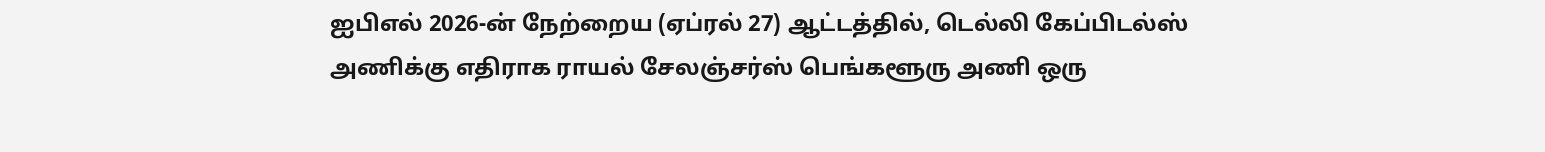ஐபிஎல் 2026-ன் நேற்றைய (ஏப்ரல் 27) ஆட்டத்தில், டெல்லி கேப்பிடல்ஸ் அணிக்கு எதிராக ராயல் சேலஞ்சர்ஸ் பெங்களூரு அணி ஒரு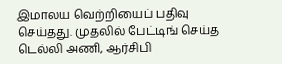இமாலய வெற்றியைப் பதிவு செய்தது. முதலில் பேட்டிங் செய்த டெல்லி அணி, ஆர்சிபி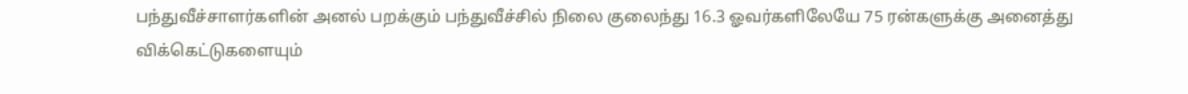பந்துவீச்சாளர்களின் அனல் பறக்கும் பந்துவீச்சில் நிலை குலைந்து 16.3 ஓவர்களிலேயே 75 ரன்களுக்கு அனைத்து விக்கெட்டுகளையும்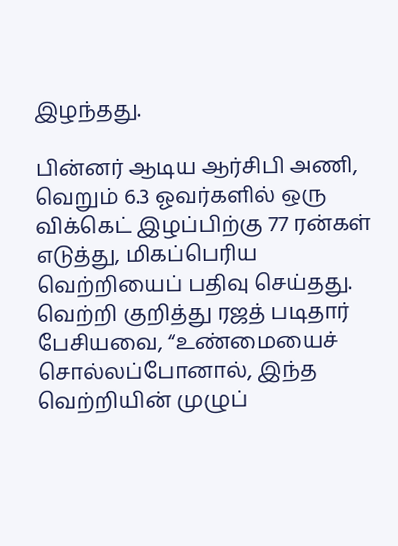இழந்தது.

பின்னர் ஆடிய ஆர்சிபி அணி, வெறும் 6.3 ஓவர்களில் ஒரு விக்கெட் இழப்பிற்கு 77 ரன்கள் எடுத்து, மிகப்பெரிய வெற்றியைப் பதிவு செய்தது.
வெற்றி குறித்து ரஜத் படிதார் பேசியவை, “உண்மையைச் சொல்லப்போனால், இந்த வெற்றியின் முழுப்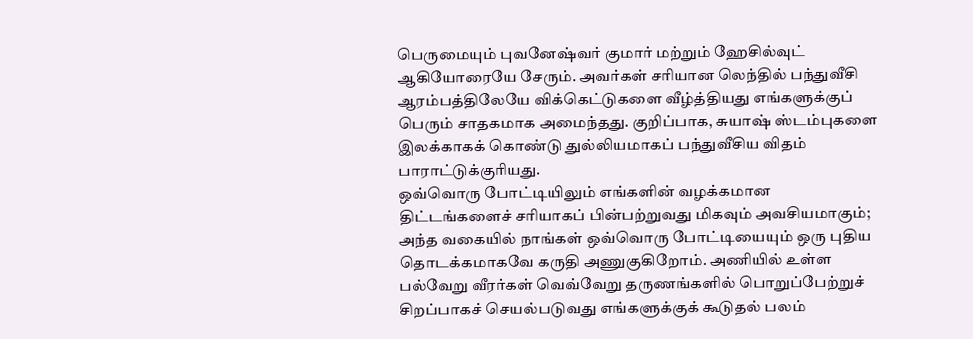பெருமையும் புவனேஷ்வர் குமார் மற்றும் ஹேசில்வுட் ஆகியோரையே சேரும். அவர்கள் சரியான லெந்தில் பந்துவீசி ஆரம்பத்திலேயே விக்கெட்டுகளை வீழ்த்தியது எங்களுக்குப் பெரும் சாதகமாக அமைந்தது. குறிப்பாக, சுயாஷ் ஸ்டம்புகளை இலக்காகக் கொண்டு துல்லியமாகப் பந்துவீசிய விதம் பாராட்டுக்குரியது.
ஒவ்வொரு போட்டியிலும் எங்களின் வழக்கமான திட்டங்களைச் சரியாகப் பின்பற்றுவது மிகவும் அவசியமாகும்; அந்த வகையில் நாங்கள் ஒவ்வொரு போட்டியையும் ஒரு புதிய தொடக்கமாகவே கருதி அணுகுகிறோம். அணியில் உள்ள பல்வேறு வீரர்கள் வெவ்வேறு தருணங்களில் பொறுப்பேற்றுச் சிறப்பாகச் செயல்படுவது எங்களுக்குக் கூடுதல் பலம்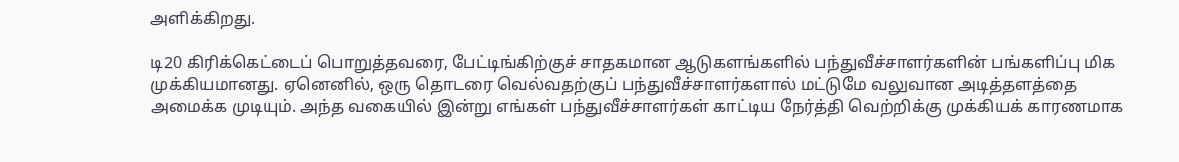அளிக்கிறது.

டி20 கிரிக்கெட்டைப் பொறுத்தவரை, பேட்டிங்கிற்குச் சாதகமான ஆடுகளங்களில் பந்துவீச்சாளர்களின் பங்களிப்பு மிக முக்கியமானது. ஏனெனில், ஒரு தொடரை வெல்வதற்குப் பந்துவீச்சாளர்களால் மட்டுமே வலுவான அடித்தளத்தை அமைக்க முடியும். அந்த வகையில் இன்று எங்கள் பந்துவீச்சாளர்கள் காட்டிய நேர்த்தி வெற்றிக்கு முக்கியக் காரணமாக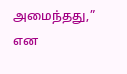அமைந்தது,” என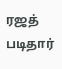ரஜத் படிதார்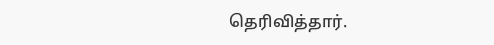தெரிவித்தார்.